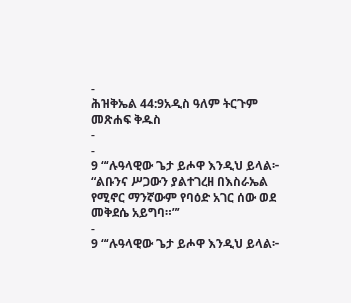-
ሕዝቅኤል 44:9አዲስ ዓለም ትርጉም መጽሐፍ ቅዱስ
-
-
9 “‘ሉዓላዊው ጌታ ይሖዋ እንዲህ ይላል፦ “ልቡንና ሥጋውን ያልተገረዘ በእስራኤል የሚኖር ማንኛውም የባዕድ አገር ሰው ወደ መቅደሴ አይግባ።”’
-
9 “‘ሉዓላዊው ጌታ ይሖዋ እንዲህ ይላል፦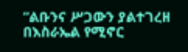“ልቡንና ሥጋውን ያልተገረዘ በእስራኤል የሚኖር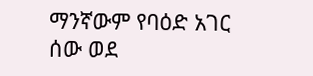ማንኛውም የባዕድ አገር ሰው ወደ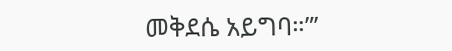መቅደሴ አይግባ።”’